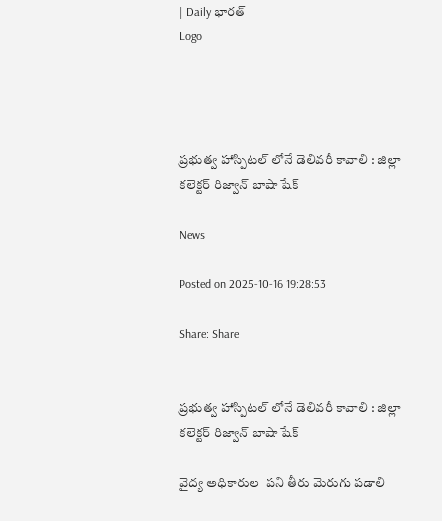| Daily భారత్
Logo




ప్రభుత్వ హాస్పిటల్ లోనే డెలివరీ కావాలి : జిల్లా కలెక్టర్ రిజ్వాన్ బాషా షేక్

News

Posted on 2025-10-16 19:28:53

Share: Share


ప్రభుత్వ హాస్పిటల్ లోనే డెలివరీ కావాలి : జిల్లా కలెక్టర్ రిజ్వాన్ బాషా షేక్

వైద్య అధికారుల  పని తీరు మెరుగు పడాలి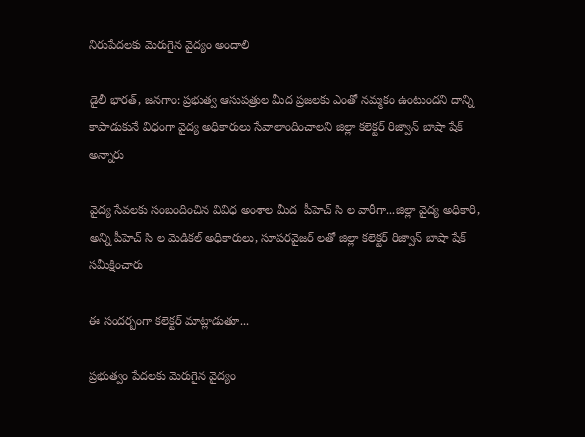నిరుపేదలకు మెరుగైన వైద్యం అందాలి

డైలీ భారత్, జనగాం: ప్రభుత్వ ఆసుపత్రుల మీద ప్రజలకు ఎంతో నమ్మకం ఉంటుందని దాన్ని కాపాడుకునే విధంగా వైద్య అధికారులు సేవాలాందించాలని జిల్లా కలెక్టర్ రిజ్వాన్ బాషా షేక్ అన్నారు

వైద్య సేవలకు సంబందించిన వివిధ అంశాల మీద  పీహెచ్ సి ల వారీగా...జిల్లా వైద్య అధికారి, అన్ని పీహెచ్ సి ల మెడికల్ అధికారులు, సూపరవైజర్ లతో జిల్లా కలెక్టర్ రిజ్వాన్ బాషా షేక్ సమీక్షించారు

ఈ సందర్బంగా కలెక్టర్ మాట్లాడుతూ...

ప్రభుత్వం పేదలకు మెరుగైన వైద్యం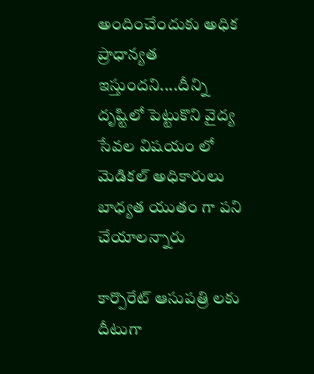అందించేందుకు అధిక ప్రాధాన్యత ఇస్తుందని....దీన్ని దృష్టిలో పెట్టుకొని వైద్య సేవల విషయం లో మెడికల్ అధికారులు బాధ్యత యుతం గా పని చేయాలన్నారు

కార్పొరేట్ ఆసుపత్రి లకు దీటుగా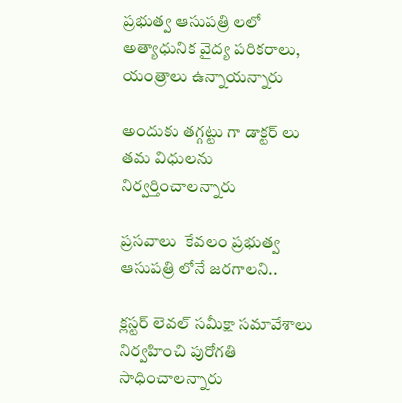ప్రభుత్వ ఆసుపత్రి లలో  అత్యాధునిక వైద్య పరికరాలు, యంత్రాలు ఉన్నాయన్నారు

అందుకు తగ్గట్టు గా డాక్టర్ లు తమ విధులను నిర్వర్తించాలన్నారు

ప్రసవాలు  కేవలం ప్రభుత్వ ఆసుపత్రి లోనే జరగాలని..

క్లస్టర్ లెవల్ సమీక్షా సమావేశాలు నిర్వహించి పురోగతి సాధించాలన్నారు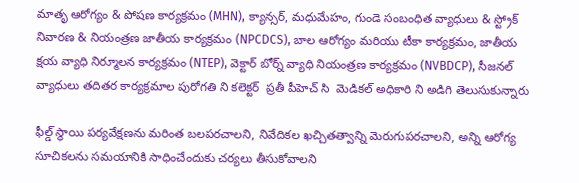మాతృ ఆరోగ్యం & పోషణ కార్యక్రమం (MHN), క్యాన్సర్, మధుమేహం, గుండె సంబంధిత వ్యాధులు & స్ట్రోక్ నివారణ & నియంత్రణ జాతీయ కార్యక్రమం (NPCDCS), బాల ఆరోగ్యం మరియు టీకా కార్యక్రమం, జాతీయ క్షయ వ్యాధి నిర్మూలన కార్యక్రమం (NTEP), వెక్టార్ బోర్న్ వ్యాధి నియంత్రణ కార్యక్రమం (NVBDCP), సీజనల్ వ్యాధులు తదితర కార్యక్రమాల పురోగతి ని కలెక్టర్  ప్రతీ పీహెచ్ సి  మెడికల్ అధికారి ని అడిగి తెలుసుకున్నారు

ఫీల్డ్ స్థాయి పర్యవేక్షణను మరింత బలపరచాలని, నివేదికల ఖచ్చితత్వాన్ని మెరుగుపరచాలని, అన్ని ఆరోగ్య సూచికలను సమయానికి సాధించేందుకు చర్యలు తీసుకోవాలని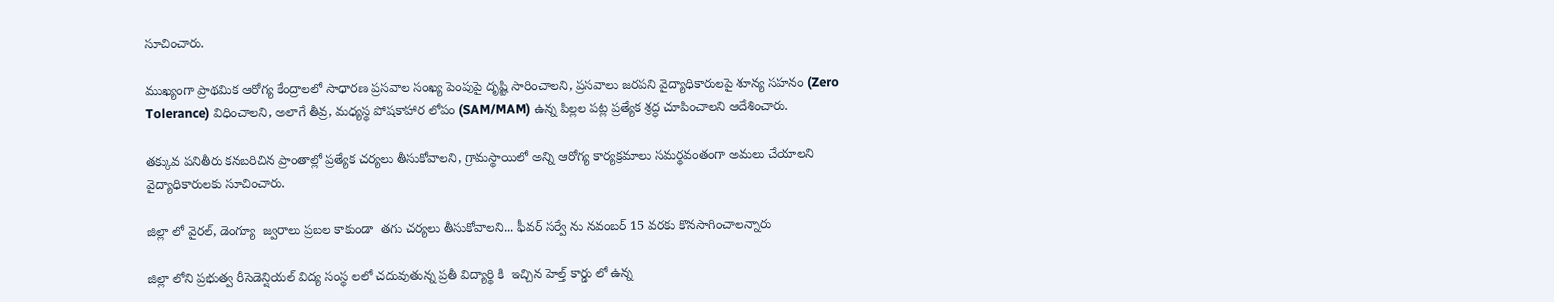సూచించారు.

ముఖ్యంగా ప్రాథమిక ఆరోగ్య కేంద్రాలలో సాధారణ ప్రసవాల సంఖ్య పెంపుపై దృష్టి సారించాలని, ప్రసవాలు జరపని వైద్యాధికారులపై శూన్య సహనం (Zero Tolerance) విధించాలని, అలాగే తీవ్ర, మధ్యస్థ పోషకాహార లోపం (SAM/MAM) ఉన్న పిల్లల పట్ల ప్రత్యేక శ్రద్ధ చూపించాలని ఆదేశించారు.

తక్కువ పనితీరు కనబరిచిన ప్రాంతాల్లో ప్రత్యేక చర్యలు తీసుకోవాలని, గ్రామస్థాయిలో అన్ని ఆరోగ్య కార్యక్రమాలు సమర్థవంతంగా అమలు చేయాలని వైద్యాధికారులకు సూచించారు.

జిల్లా లో వైరల్, డెంగ్యూ  జ్వరాలు ప్రబల కాకుండా  తగు చర్యలు తీసుకోవాలని... ఫీవర్ సర్వే ను నవంబర్ 15 వరకు కొనసాగించాలన్నారు

జిల్లా లోని ప్రభుత్వ రీసెడెన్షియల్ విద్య సంస్థ లలో చదువుతున్న ప్రతీ విద్యార్థి కి  ఇచ్చిన హెల్త్ కార్డు లో ఉన్న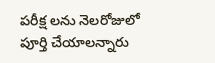పరీక్ష లను నెలరోజులో పూర్తి చేయాలన్నారు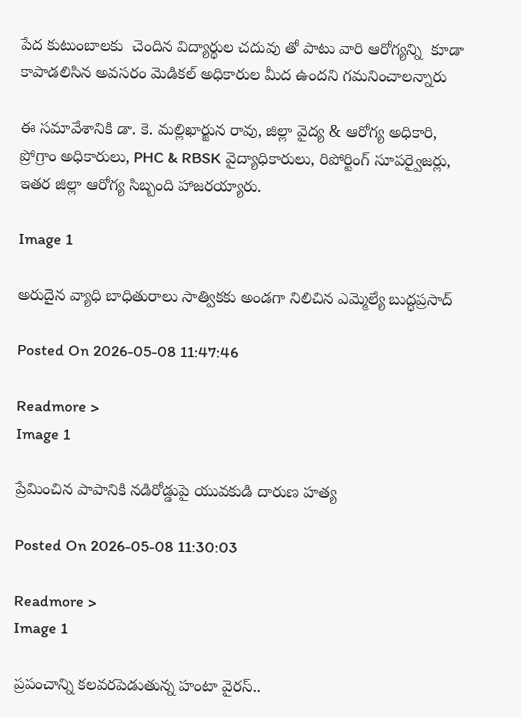పేద కుటుంబాలకు  చెందిన విద్యార్థుల చదువు తో పాటు వారి ఆరోగ్యన్ని  కూడా కాపాడలిసిన అవసరం మెడికల్ అధికారుల మీద ఉందని గమనించాలన్నారు

ఈ సమావేశానికి డా. కె. మల్లిఖార్జున రావు, జిల్లా వైద్య & ఆరోగ్య అధికారి,  ప్రోగ్రాం అధికారులు, PHC & RBSK వైద్యాధికారులు, రిపోర్టింగ్ సూపర్వైజర్లు,  ఇతర జిల్లా ఆరోగ్య సిబ్బంది హాజరయ్యారు.

Image 1

అరుదైన వ్యాధి బాధితురాలు సాత్వికకు అండగా నిలిచిన ఎమ్మెల్యే బుద్ధప్రసాద్

Posted On 2026-05-08 11:47:46

Readmore >
Image 1

ప్రేమించిన పాపానికి నడిరోడ్డుపై యువకుడి దారుణ హత్య

Posted On 2026-05-08 11:30:03

Readmore >
Image 1

ప్రపంచాన్ని కలవరపెడుతున్న హంటా వైరస్..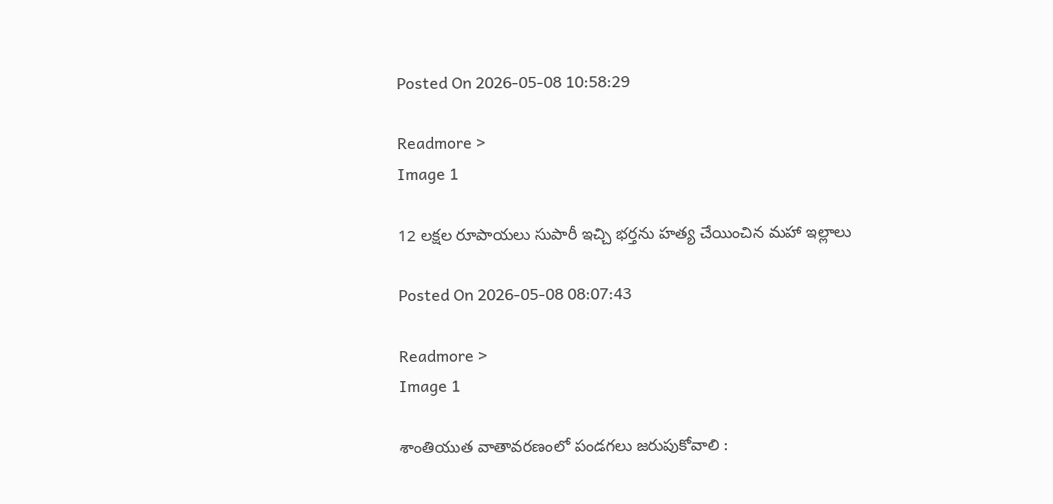Posted On 2026-05-08 10:58:29

Readmore >
Image 1

12 లక్షల రూపాయలు సుపారీ ఇచ్చి భర్తను హత్య చేయించిన మహా ఇల్లాలు

Posted On 2026-05-08 08:07:43

Readmore >
Image 1

శాంతియుత వాతావరణంలో పండగలు జరుపుకోవాలి :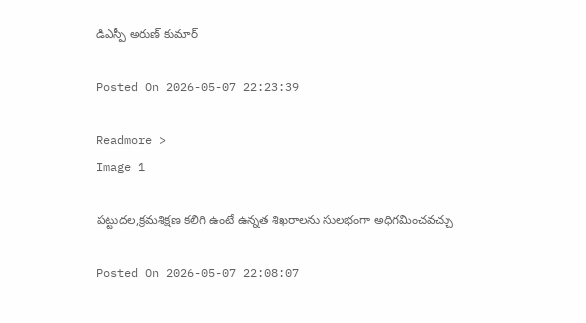డిఎస్పీ అరుణ్ కుమార్

Posted On 2026-05-07 22:23:39

Readmore >
Image 1

పట్టుదల,క్రమశిక్షణ కలిగి ఉంటే ఉన్నత శిఖరాలను సులభంగా అధిగమించవచ్చు

Posted On 2026-05-07 22:08:07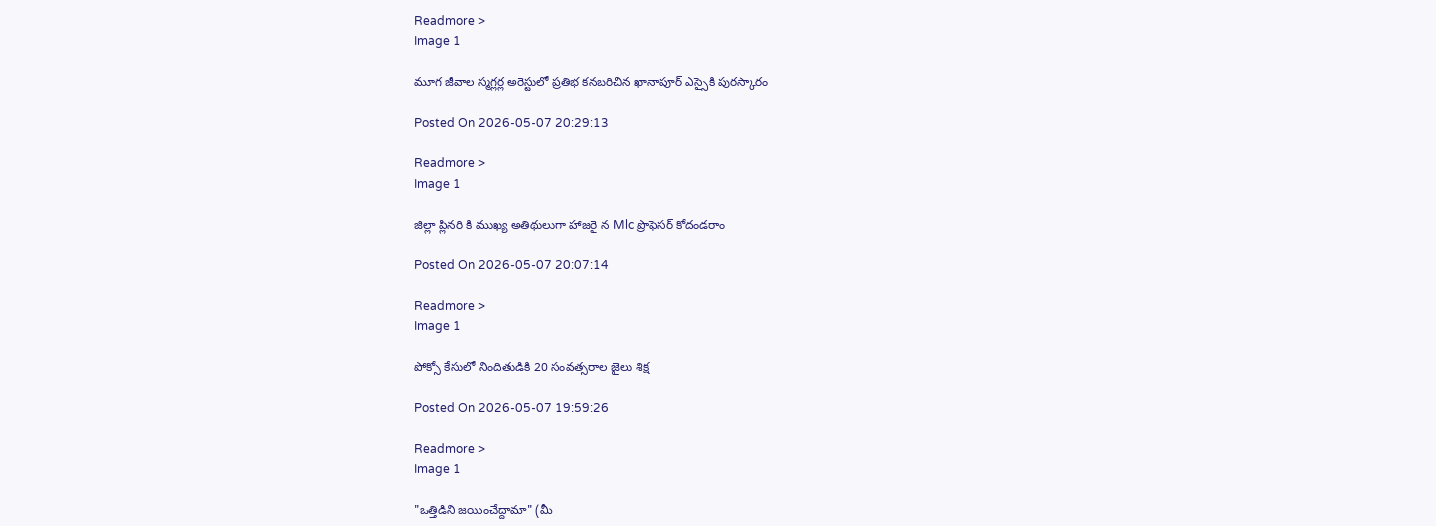Readmore >
Image 1

మూగ జీవాల స్మగ్లర్ల అరెస్టులో ప్రతిభ కనబరిచిన ఖానాపూర్ ఎస్సైకి పురస్కారం

Posted On 2026-05-07 20:29:13

Readmore >
Image 1

జిల్లా ప్లినరి కి ముఖ్య అతిథులుగా హాజరై న Mlc ప్రొఫెసర్ కోదండరాం

Posted On 2026-05-07 20:07:14

Readmore >
Image 1

పోక్సో కేసులో నిందితుడికి 20 సంవత్సరాల జైలు శిక్ష

Posted On 2026-05-07 19:59:26

Readmore >
Image 1

"ఒత్తిడిని జయించేద్దామా" (మీ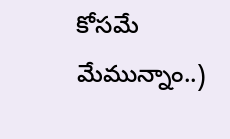కోసమే మేమున్నాం..)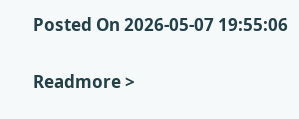Posted On 2026-05-07 19:55:06

Readmore >